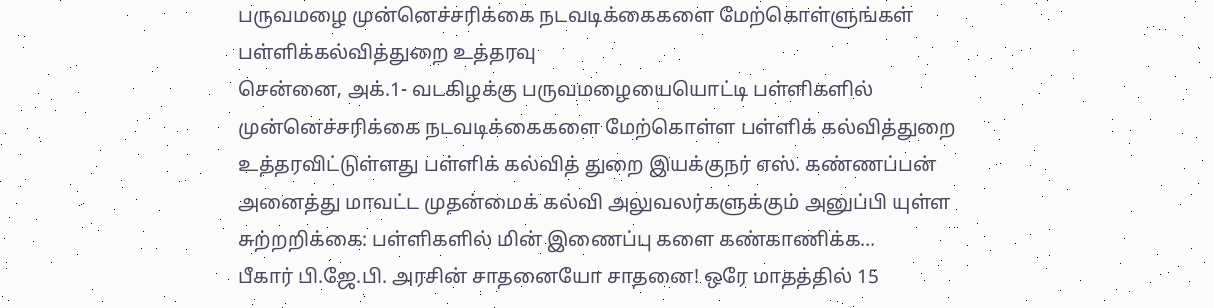பருவமழை முன்னெச்சரிக்கை நடவடிக்கைகளை மேற்கொள்ளுங்கள் பள்ளிக்கல்வித்துறை உத்தரவு
சென்னை, அக்.1- வடகிழக்கு பருவமழையையொட்டி பள்ளிகளில் முன்னெச்சரிக்கை நடவடிக்கைகளை மேற்கொள்ள பள்ளிக் கல்வித்துறை உத்தரவிட்டுள்ளது பள்ளிக் கல்வித் துறை இயக்குநர் எஸ். கண்ணப்பன் அனைத்து மாவட்ட முதன்மைக் கல்வி அலுவலர்களுக்கும் அனுப்பி யுள்ள சுற்றறிக்கை: பள்ளிகளில் மின் இணைப்பு களை கண்காணிக்க…
பீகார் பி.ஜே.பி. அரசின் சாதனையோ சாதனை! ஒரே மாதத்தில் 15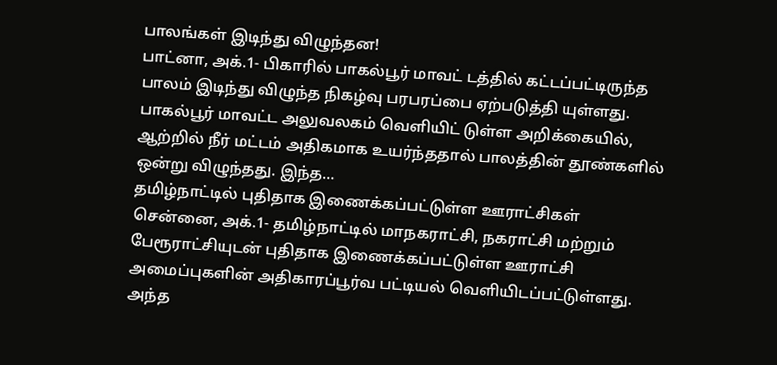பாலங்கள் இடிந்து விழுந்தன!
பாட்னா, அக்.1- பிகாரில் பாகல்பூர் மாவட் டத்தில் கட்டப்பட்டிருந்த பாலம் இடிந்து விழுந்த நிகழ்வு பரபரப்பை ஏற்படுத்தி யுள்ளது. பாகல்பூர் மாவட்ட அலுவலகம் வெளியிட் டுள்ள அறிக்கையில், ஆற்றில் நீர் மட்டம் அதிகமாக உயர்ந்ததால் பாலத்தின் தூண்களில் ஒன்று விழுந்தது. இந்த…
தமிழ்நாட்டில் புதிதாக இணைக்கப்பட்டுள்ள ஊராட்சிகள்
சென்னை, அக்.1- தமிழ்நாட்டில் மாநகராட்சி, நகராட்சி மற்றும் பேரூராட்சியுடன் புதிதாக இணைக்கப்பட்டுள்ள ஊராட்சி அமைப்புகளின் அதிகாரப்பூர்வ பட்டியல் வெளியிடப்பட்டுள்ளது. அந்த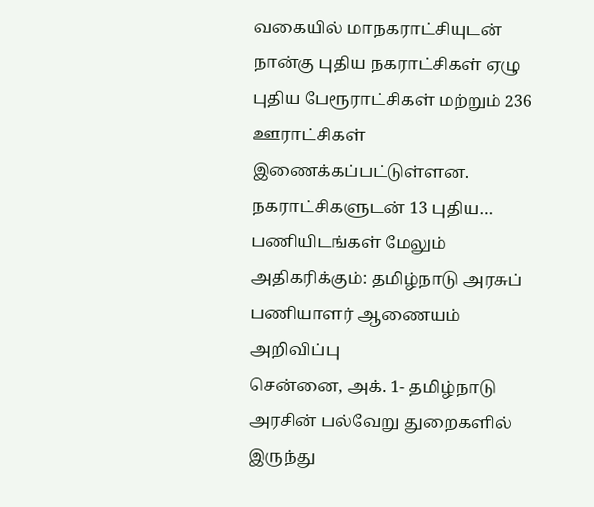வகையில் மாநகராட்சியுடன் நான்கு புதிய நகராட்சிகள் ஏழு புதிய பேரூராட்சிகள் மற்றும் 236 ஊராட்சிகள் இணைக்கப்பட்டுள்ளன. நகராட்சிகளுடன் 13 புதிய…
பணியிடங்கள் மேலும் அதிகரிக்கும்: தமிழ்நாடு அரசுப் பணியாளர் ஆணையம் அறிவிப்பு
சென்னை, அக். 1- தமிழ்நாடு அரசின் பல்வேறு துறைகளில் இருந்து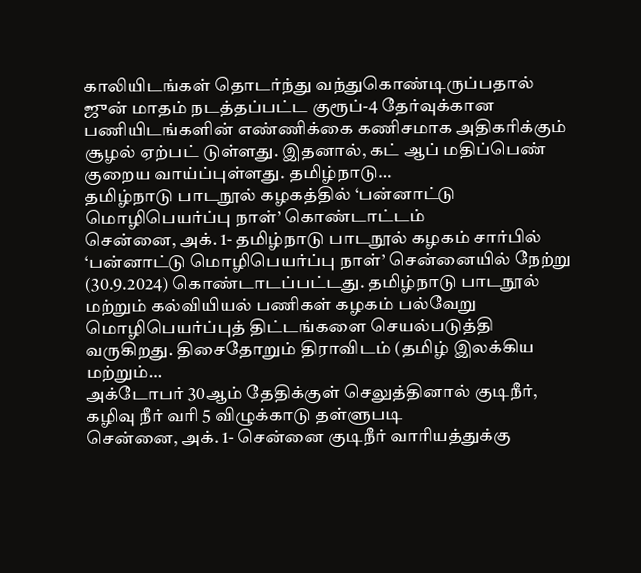காலியிடங்கள் தொடர்ந்து வந்துகொண்டிருப்பதால் ஜுன் மாதம் நடத்தப்பட்ட குரூப்-4 தேர்வுக்கான பணியிடங்களின் எண்ணிக்கை கணிசமாக அதிகரிக்கும் சூழல் ஏற்பட் டுள்ளது. இதனால், கட் ஆப் மதிப்பெண் குறைய வாய்ப்புள்ளது. தமிழ்நாடு…
தமிழ்நாடு பாடநூல் கழகத்தில் ‘பன்னாட்டு மொழிபெயர்ப்பு நாள்’ கொண்டாட்டம்
சென்னை, அக். 1- தமிழ்நாடு பாடநூல் கழகம் சார்பில் ‘பன்னாட்டு மொழிபெயர்ப்பு நாள்’ சென்னையில் நேற்று (30.9.2024) கொண்டாடப்பட்டது. தமிழ்நாடு பாடநூல் மற்றும் கல்வியியல் பணிகள் கழகம் பல்வேறு மொழிபெயர்ப்புத் திட்டங்களை செயல்படுத்தி வருகிறது. திசைதோறும் திராவிடம் (தமிழ் இலக்கிய மற்றும்…
அக்டோபர் 30ஆம் தேதிக்குள் செலுத்தினால் குடிநீர், கழிவு நீர் வரி 5 விழுக்காடு தள்ளுபடி
சென்னை, அக். 1- சென்னை குடிநீர் வாரியத்துக்கு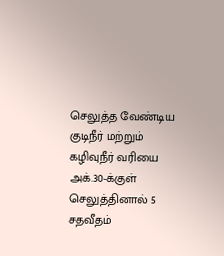செலுத்த வேண்டிய குடிநீர் மற்றும் கழிவுநீர் வரியை அக்.30-க்குள் செலுத்தினால் 5 சதவீதம்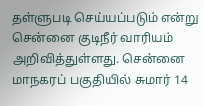தள்ளுபடி செய்யப்படும் என்று சென்னை குடிநீர் வாரியம் அறிவித்துள்ளது. சென்னை மாநகரப் பகுதியில் சுமார் 14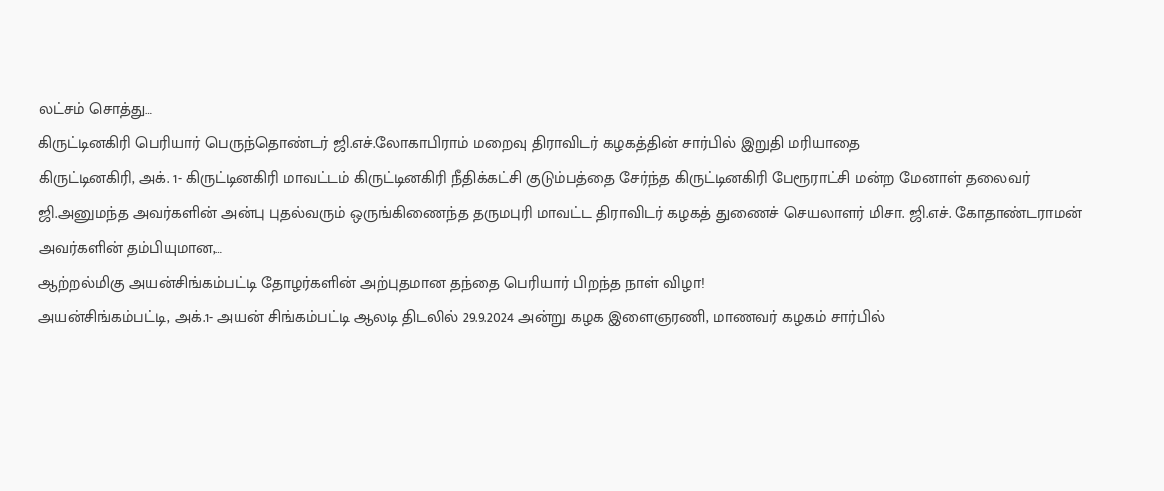லட்சம் சொத்து…
கிருட்டினகிரி பெரியார் பெருந்தொண்டர் ஜி.எச்.லோகாபிராம் மறைவு திராவிடர் கழகத்தின் சார்பில் இறுதி மரியாதை
கிருட்டினகிரி, அக். 1- கிருட்டினகிரி மாவட்டம் கிருட்டினகிரி நீதிக்கட்சி குடும்பத்தை சேர்ந்த கிருட்டினகிரி பேரூராட்சி மன்ற மேனாள் தலைவர் ஜி.அனுமந்த அவர்களின் அன்பு புதல்வரும் ஒருங்கிணைந்த தருமபுரி மாவட்ட திராவிடர் கழகத் துணைச் செயலாளர் மிசா. ஜி.எச். கோதாண்டராமன் அவர்களின் தம்பியுமான,…
ஆற்றல்மிகு அயன்சிங்கம்பட்டி தோழர்களின் அற்புதமான தந்தை பெரியார் பிறந்த நாள் விழா!
அயன்சிங்கம்பட்டி, அக்.1- அயன் சிங்கம்பட்டி ஆலடி திடலில் 29.9.2024 அன்று கழக இளைஞரணி, மாணவர் கழகம் சார்பில்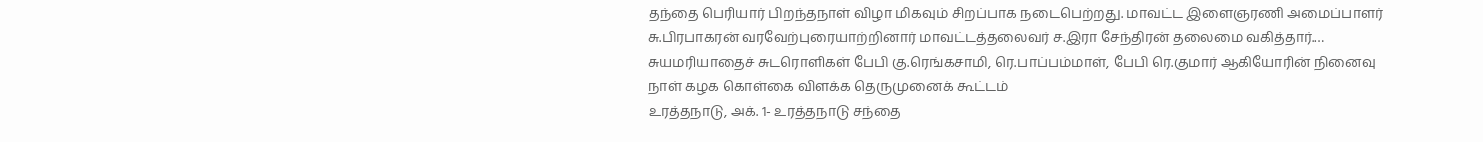தந்தை பெரியார் பிறந்தநாள் விழா மிகவும் சிறப்பாக நடைபெற்றது. மாவட்ட இளைஞரணி அமைப்பாளர் சு.பிரபாகரன் வரவேற்புரையாற்றினார் மாவட்டத்தலைவர் ச.இரா சேந்திரன் தலைமை வகித்தார்.…
சுயமரியாதைச் சுடரொளிகள் பேபி கு.ரெங்கசாமி, ரெ.பாப்பம்மாள், பேபி ரெ.குமார் ஆகியோரின் நினைவு நாள் கழக கொள்கை விளக்க தெருமுனைக் கூட்டம்
உரத்தநாடு, அக். 1- உரத்தநாடு சந்தை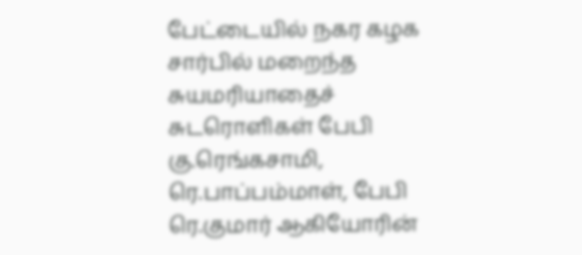பேட்டையில் நகர கழக சார்பில் மறைந்த சுயமரியாதைச் சுடரொளிகள் பேபி கு.ரெங்கசாமி, ரெ.பாப்பம்மாள், பேபி ரெ.குமார் ஆகியோரின்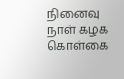நினைவு நாள் கழக கொள்கை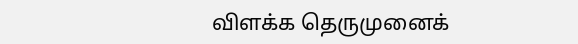விளக்க தெருமுனைக்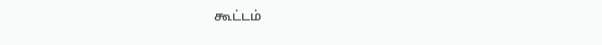கூட்டம்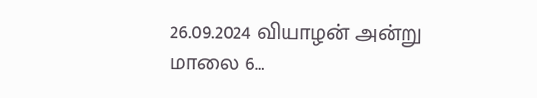26.09.2024 வியாழன் அன்று மாலை 6…